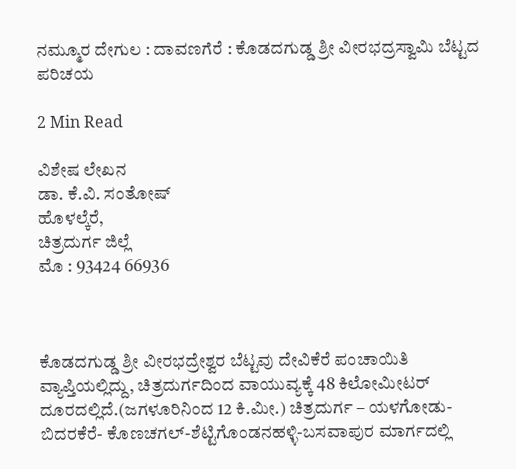ನಮ್ಮೂರ ದೇಗುಲ : ದಾವಣಗೆರೆ : ಕೊಡದಗುಡ್ಡ ಶ್ರೀ ವೀರಭದ್ರಸ್ವಾಮಿ ಬೆಟ್ಟದ ಪರಿಚಯ

2 Min Read

ವಿಶೇಷ ಲೇಖನ
ಡಾ. ಕೆ.ವಿ. ಸಂತೋಷ್
ಹೊಳಲ್ಕೆರೆ,
ಚಿತ್ರದುರ್ಗ ಜಿಲ್ಲೆ
ಮೊ : 93424 66936



ಕೊಡದಗುಡ್ಡ ಶ್ರೀ ವೀರಭದ್ರೇಶ್ವರ ಬೆಟ್ಟವು ದೇವಿಕೆರೆ ಪಂಚಾಯಿತಿ ವ್ಯಾಪ್ತಿಯಲ್ಲಿದ್ದು, ಚಿತ್ರದುರ್ಗದಿಂದ ವಾಯುವ್ಯಕ್ಕೆ 48 ಕಿಲೋಮೀಟರ್ ದೂರದಲ್ಲಿದೆ.(ಜಗಳೂರಿನಿಂದ 12 ಕಿ.ಮೀ.) ಚಿತ್ರದುರ್ಗ – ಯಳಗೋಡು-ಬಿದರಕೆರೆ- ಕೊಣಚಗಲ್-ಶೆಟ್ಟಿಗೊಂಡನಹಳ್ಳಿ-ಬಸವಾಪುರ ಮಾರ್ಗದಲ್ಲಿ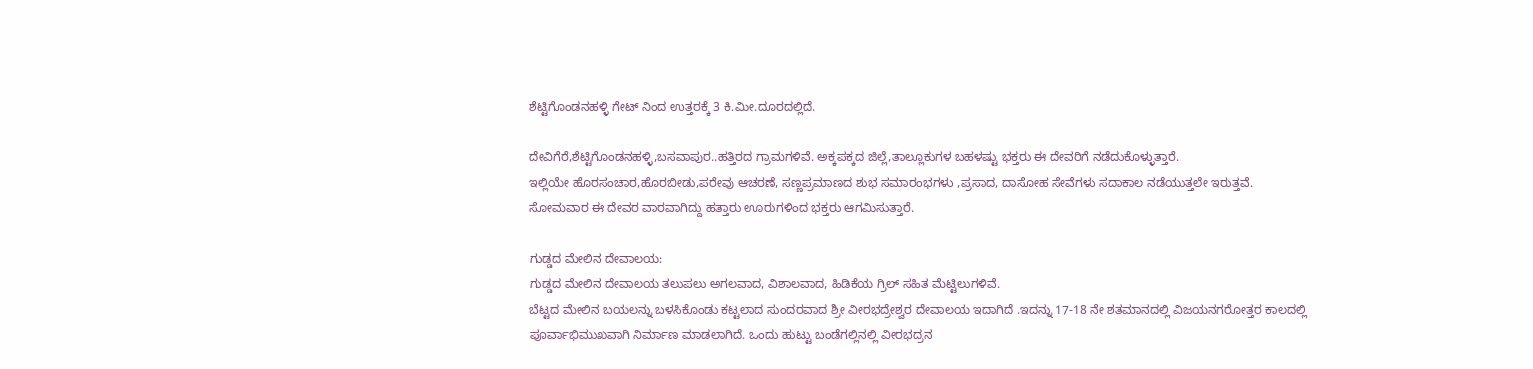ಶೆಟ್ಟಿಗೊಂಡನಹಳ್ಳಿ ಗೇಟ್ ನಿಂದ ಉತ್ತರಕ್ಕೆ 3 ಕಿ.ಮೀ.ದೂರದಲ್ಲಿದೆ.

ದೇವಿಗೆರೆ,ಶೆಟ್ಟಿಗೊಂಡನಹಳ್ಳಿ,ಬಸವಾಪುರ..ಹತ್ತಿರದ ಗ್ರಾಮಗಳಿವೆ. ಅಕ್ಕಪಕ್ಕದ ಜಿಲ್ಲೆ,ತಾಲ್ಲೂಕುಗಳ ಬಹಳಷ್ಟು ಭಕ್ತರು ಈ ದೇವರಿಗೆ ನಡೆದುಕೊಳ್ಳುತ್ತಾರೆ.
ಇಲ್ಲಿಯೇ ಹೊರಸಂಚಾರ,ಹೊರಬೀಡು,ಪರೇವು ಆಚರಣೆ, ಸಣ್ಣಪ್ರಮಾಣದ ಶುಭ ಸಮಾರಂಭಗಳು ,ಪ್ರಸಾದ, ದಾಸೋಹ ಸೇವೆಗಳು ಸದಾಕಾಲ ನಡೆಯುತ್ತಲೇ ಇರುತ್ತವೆ.
ಸೋಮವಾರ ಈ ದೇವರ ವಾರವಾಗಿದ್ದು ಹತ್ತಾರು ಊರುಗಳಿಂದ ಭಕ್ತರು ಆಗಮಿಸುತ್ತಾರೆ.

ಗುಡ್ಡದ ಮೇಲಿನ ದೇವಾಲಯ:
ಗುಡ್ಡದ ಮೇಲಿನ ದೇವಾಲಯ ತಲುಪಲು ಅಗಲವಾದ, ವಿಶಾಲವಾದ, ಹಿಡಿಕೆಯ ಗ್ರಿಲ್ ಸಹಿತ ಮೆಟ್ಟಿಲುಗಳಿವೆ.
ಬೆಟ್ಟದ ಮೇಲಿನ ಬಯಲನ್ನು ಬಳಸಿಕೊಂಡು ಕಟ್ಟಲಾದ ಸುಂದರವಾದ ಶ್ರೀ ವೀರಭದ್ರೇಶ್ವರ ದೇವಾಲಯ ಇದಾಗಿದೆ .ಇದನ್ನು 17-18 ನೇ ಶತಮಾನದಲ್ಲಿ ವಿಜಯನಗರೋತ್ತರ ಕಾಲದಲ್ಲಿ ಪೂರ್ವಾಭಿಮುಖವಾಗಿ ನಿರ್ಮಾಣ ಮಾಡಲಾಗಿದೆ. ಒಂದು ಹುಟ್ಟು ಬಂಡೆಗಲ್ಲಿನಲ್ಲಿ ವೀರಭದ್ರನ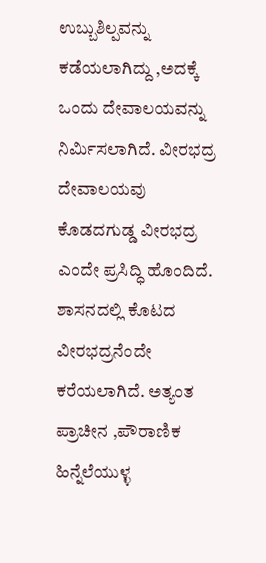ಉಬ್ಬುಶಿಲ್ಪವನ್ನು ಕಡೆಯಲಾಗಿದ್ದು ,ಅದಕ್ಕೆ ಒಂದು ದೇವಾಲಯವನ್ನು ನಿರ್ಮಿಸಲಾಗಿದೆ. ವೀರಭದ್ರ ದೇವಾಲಯವು ಕೊಡದಗುಡ್ಡ ವೀರಭದ್ರ ಎಂದೇ ಪ್ರಸಿದ್ಧಿ ಹೊಂದಿದೆ. ಶಾಸನದಲ್ಲಿ ಕೊಟದ ವೀರಭದ್ರನೆಂದೇ ಕರೆಯಲಾಗಿದೆ. ಅತ್ಯಂತ ಪ್ರಾಚೀನ ,ಪೌರಾಣಿಕ ಹಿನ್ನೆಲೆಯುಳ್ಳ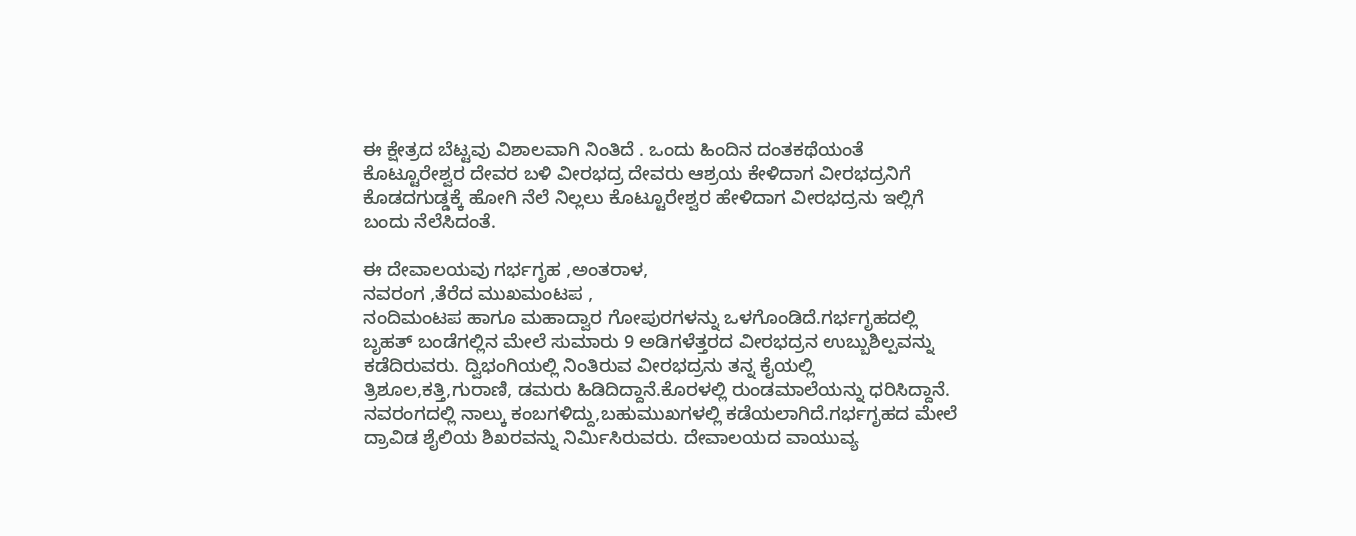ಈ ಕ್ಷೇತ್ರದ ಬೆಟ್ಟವು ವಿಶಾಲವಾಗಿ ನಿಂತಿದೆ . ಒಂದು ಹಿಂದಿನ ದಂತಕಥೆಯಂತೆ ಕೊಟ್ಟೂರೇಶ್ವರ ದೇವರ ಬಳಿ ವೀರಭದ್ರ ದೇವರು ಆಶ್ರಯ ಕೇಳಿದಾಗ ವೀರಭದ್ರನಿಗೆ ಕೊಡದಗುಡ್ಡಕ್ಕೆ ಹೋಗಿ ನೆಲೆ ನಿಲ್ಲಲು ಕೊಟ್ಟೂರೇಶ್ವರ ಹೇಳಿದಾಗ ವೀರಭದ್ರನು ಇಲ್ಲಿಗೆ ಬಂದು ನೆಲೆಸಿದಂತೆ.

ಈ ದೇವಾಲಯವು ಗರ್ಭಗೃಹ ,ಅಂತರಾಳ,
ನವರಂಗ ,ತೆರೆದ ಮುಖಮಂಟಪ ,
ನಂದಿಮಂಟಪ ಹಾಗೂ ಮಹಾದ್ವಾರ ಗೋಪುರಗಳನ್ನು ಒಳಗೊಂಡಿದೆ.ಗರ್ಭಗೃಹದಲ್ಲಿ ಬೃಹತ್ ಬಂಡೆಗಲ್ಲಿನ ಮೇಲೆ ಸುಮಾರು 9 ಅಡಿಗಳೆತ್ತರದ ವೀರಭದ್ರನ ಉಬ್ಬುಶಿಲ್ಪವನ್ನು ಕಡೆದಿರುವರು. ದ್ವಿಭಂಗಿಯಲ್ಲಿ ನಿಂತಿರುವ ವೀರಭದ್ರನು ತನ್ನ ಕೈಯಲ್ಲಿ ತ್ರಿಶೂಲ,ಕತ್ತಿ,ಗುರಾಣಿ, ಡಮರು ಹಿಡಿದಿದ್ದಾನೆ.ಕೊರಳಲ್ಲಿ ರುಂಡಮಾಲೆಯನ್ನು ಧರಿಸಿದ್ದಾನೆ.
ನವರಂಗದಲ್ಲಿ ನಾಲ್ಕು ಕಂಬಗಳಿದ್ದು,ಬಹುಮುಖಗಳಲ್ಲಿ ಕಡೆಯಲಾಗಿದೆ.ಗರ್ಭಗೃಹದ ಮೇಲೆ ದ್ರಾವಿಡ ಶೈಲಿಯ ಶಿಖರವನ್ನು ನಿರ್ಮಿಸಿರುವರು. ದೇವಾಲಯದ ವಾಯುವ್ಯ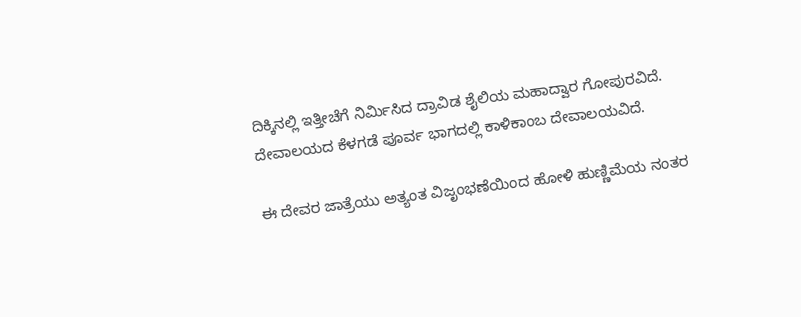ದಿಕ್ಕಿನಲ್ಲಿ ಇತ್ತೀಚೆಗೆ ನಿರ್ಮಿಸಿದ ದ್ರಾವಿಡ ಶೈಲಿಯ ಮಹಾದ್ವಾರ ಗೋಪುರವಿದೆ. ದೇವಾಲಯದ ಕೆಳಗಡೆ ಪೂರ್ವ ಭಾಗದಲ್ಲಿ ಕಾಳಿಕಾಂಬ ದೇವಾಲಯವಿದೆ.

ಈ ದೇವರ ಜಾತ್ರೆಯು ಅತ್ಯಂತ ವಿಜೃಂಭಣೆಯಿಂದ ಹೋಳಿ ಹುಣ್ಣಿಮೆಯ ನಂತರ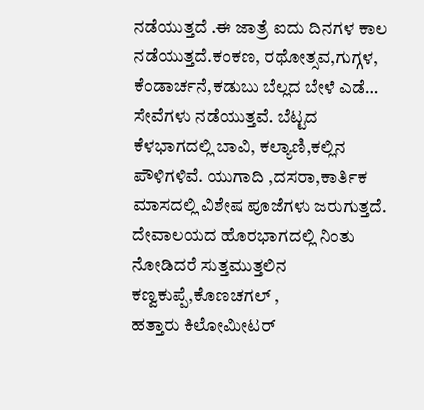ನಡೆಯುತ್ತದೆ .ಈ ಜಾತ್ರೆ ಐದು ದಿನಗಳ ಕಾಲ ನಡೆಯುತ್ತದೆ.ಕಂಕಣ, ರಥೋತ್ಸವ,ಗುಗ್ಗಳ,
ಕೆಂಡಾರ್ಚನೆ,ಕಡುಬು ಬೆಲ್ಲದ ಬೇಳೆ ಎಡೆ… ಸೇವೆಗಳು ನಡೆಯುತ್ತವೆ. ಬೆಟ್ಟದ ಕೆಳಭಾಗದಲ್ಲಿ ಬಾವಿ, ಕಲ್ಯಾಣಿ,ಕಲ್ಲಿನ ಪೌಳಿಗಳಿವೆ. ಯುಗಾದಿ ,ದಸರಾ,ಕಾರ್ತಿಕ ಮಾಸದಲ್ಲಿ ವಿಶೇಷ ಪೂಜೆಗಳು ಜರುಗುತ್ತದೆ. ದೇವಾಲಯದ ಹೊರಭಾಗದಲ್ಲಿ ನಿಂತು ನೋಡಿದರೆ ಸುತ್ತಮುತ್ತಲಿನ ಕಣ್ವಕುಪ್ಪೆ,ಕೊಣಚಗಲ್ ,
ಹತ್ತಾರು ಕಿಲೋಮೀಟರ್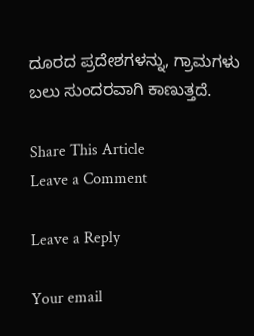ದೂರದ ಪ್ರದೇಶಗಳನ್ನು, ಗ್ರಾಮಗಳು ಬಲು ಸುಂದರವಾಗಿ ಕಾಣುತ್ತದೆ.

Share This Article
Leave a Comment

Leave a Reply

Your email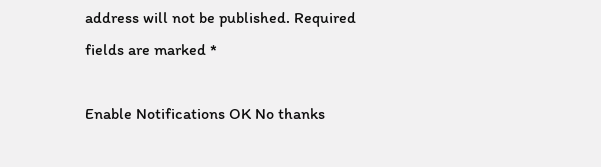address will not be published. Required fields are marked *

Enable Notifications OK No thanks